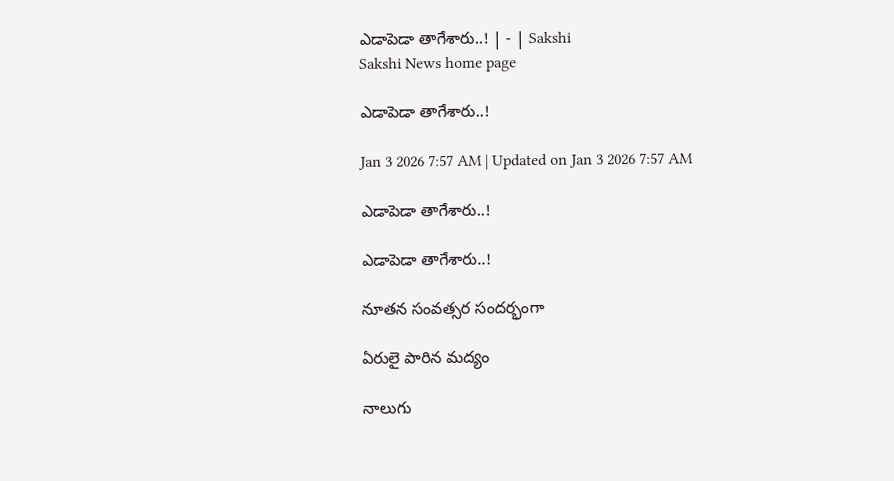ఎడాపెడా తాగేశారు..! | - | Sakshi
Sakshi News home page

ఎడాపెడా తాగేశారు..!

Jan 3 2026 7:57 AM | Updated on Jan 3 2026 7:57 AM

ఎడాపెడా తాగేశారు..!

ఎడాపెడా తాగేశారు..!

నూతన సంవత్సర సందర్భంగా

ఏరులై పారిన మద్యం

నాలుగు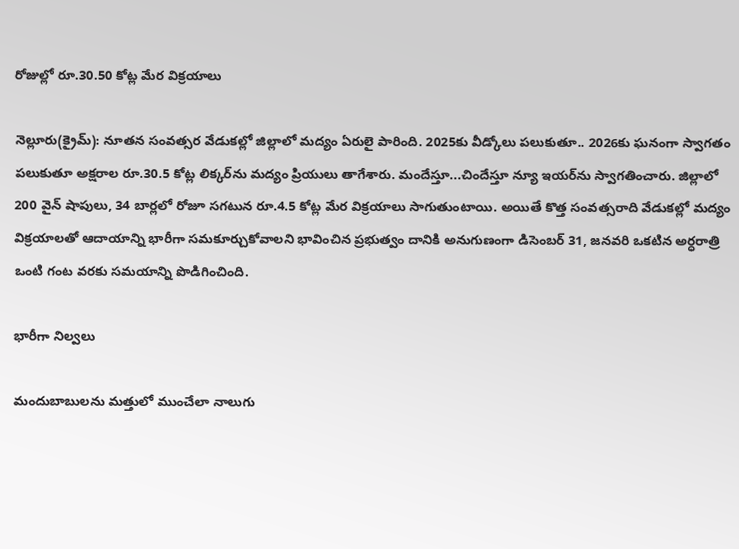రోజుల్లో రూ.30.50 కోట్ల మేర విక్రయాలు

నెల్లూరు(క్రైమ్‌): నూతన సంవత్సర వేడుకల్లో జిల్లాలో మద్యం ఏరులై పారింది. 2025కు వీడ్కోలు పలుకుతూ.. 2026కు ఘనంగా స్వాగతం పలుకుతూ అక్షరాల రూ.30.5 కోట్ల లిక్కర్‌ను మద్యం ప్రియులు తాగేశారు. మందేస్తూ...చిందేస్తూ న్యూ ఇయర్‌ను స్వాగతించారు. జిల్లాలో 200 వైన్‌ షాపులు, 34 బార్లలో రోజూ సగటున రూ.4.5 కోట్ల మేర విక్రయాలు సాగుతుంటాయి. అయితే కొత్త సంవత్సరాది వేడుకల్లో మద్యం విక్రయాలతో ఆదాయాన్ని భారీగా సమకూర్చుకోవాలని భావించిన ప్రభుత్వం దానికి అనుగుణంగా డిసెంబర్‌ 31, జనవరి ఒకటిన అర్ధరాత్రి ఒంటి గంట వరకు సమయాన్ని పొడిగించింది.

భారీగా నిల్వలు

మందుబాబులను మత్తులో ముంచేలా నాలుగు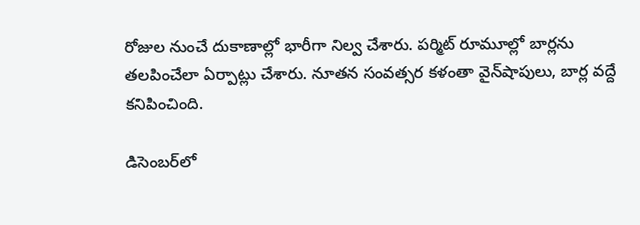రోజుల నుంచే దుకాణాల్లో భారీగా నిల్వ చేశారు. పర్మిట్‌ రూమూల్లో బార్లను తలపించేలా ఏర్పాట్లు చేశారు. నూతన సంవత్సర కళంతా వైన్‌షాపులు, బార్ల వద్దే కనిపించింది.

డిసెంబర్‌లో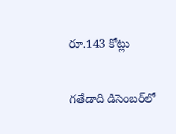రూ.143 కోట్లు

గతేడాది డిసెంబర్‌లో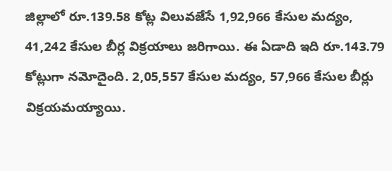జిల్లాలో రూ.139.58 కోట్ల విలువజేసే 1,92,966 కేసుల మద్యం, 41,242 కేసుల బీర్ల విక్రయాలు జరిగాయి. ఈ ఏడాది ఇది రూ.143.79 కోట్లుగా నమోదైంది. 2,05,557 కేసుల మద్యం, 57,966 కేసుల బీర్లు విక్రయమయ్యాయి.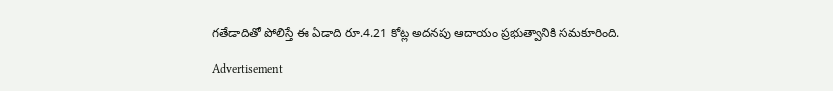గతేడాదితో పోలిస్తే ఈ ఏడాది రూ.4.21 కోట్ల అదనపు ఆదాయం ప్రభుత్వానికి సమకూరింది.

Advertisement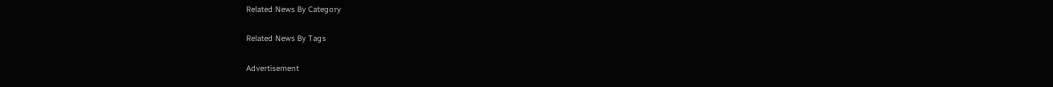Related News By Category

Related News By Tags

Advertisement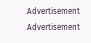Advertisement
Advertisement